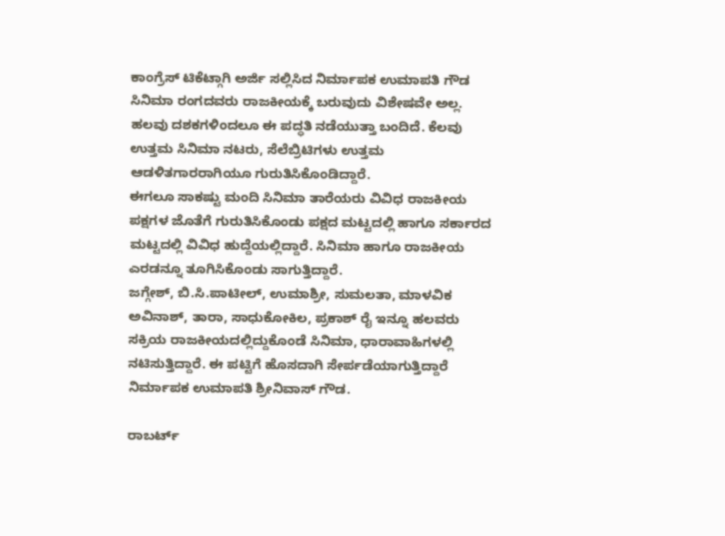ಕಾಂಗ್ರೆಸ್ ಟಿಕೆಟ್ಗಾಗಿ ಅರ್ಜಿ ಸಲ್ಲಿಸಿದ ನಿರ್ಮಾಪಕ ಉಮಾಪತಿ ಗೌಡ
ಸಿನಿಮಾ ರಂಗದವರು ರಾಜಕೀಯಕ್ಕೆ ಬರುವುದು ವಿಶೇಷವೇ ಅಲ್ಲ. ಹಲವು ದಶಕಗಳಿಂದಲೂ ಈ ಪದ್ಧತಿ ನಡೆಯುತ್ತಾ ಬಂದಿದೆ. ಕೆಲವು ಉತ್ತಮ ಸಿನಿಮಾ ನಟರು, ಸೆಲೆಬ್ರಿಟಿಗಳು ಉತ್ತಮ ಆಡಳಿತಗಾರರಾಗಿಯೂ ಗುರುತಿಸಿಕೊಂಡಿದ್ದಾರೆ.
ಈಗಲೂ ಸಾಕಷ್ಟು ಮಂದಿ ಸಿನಿಮಾ ತಾರೆಯರು ವಿವಿಧ ರಾಜಕೀಯ ಪಕ್ಷಗಳ ಜೊತೆಗೆ ಗುರುತಿಸಿಕೊಂಡು ಪಕ್ಷದ ಮಟ್ಟದಲ್ಲಿ ಹಾಗೂ ಸರ್ಕಾರದ ಮಟ್ಟದಲ್ಲಿ ವಿವಿಧ ಹುದ್ದೆಯಲ್ಲಿದ್ದಾರೆ. ಸಿನಿಮಾ ಹಾಗೂ ರಾಜಕೀಯ ಎರಡನ್ನೂ ತೂಗಿಸಿಕೊಂಡು ಸಾಗುತ್ತಿದ್ದಾರೆ.
ಜಗ್ಗೇಶ್, ಬಿ.ಸಿ.ಪಾಟೀಲ್, ಉಮಾಶ್ರೀ, ಸುಮಲತಾ, ಮಾಳವಿಕ ಅವಿನಾಶ್, ತಾರಾ, ಸಾಧುಕೋಕಿಲ, ಪ್ರಕಾಶ್ ರೈ ಇನ್ನೂ ಹಲವರು ಸಕ್ರಿಯ ರಾಜಕೀಯದಲ್ಲಿದ್ದುಕೊಂಡೆ ಸಿನಿಮಾ, ಧಾರಾವಾಹಿಗಳಲ್ಲಿ ನಟಿಸುತ್ತಿದ್ದಾರೆ. ಈ ಪಟ್ಟಿಗೆ ಹೊಸದಾಗಿ ಸೇರ್ಪಡೆಯಾಗುತ್ತಿದ್ದಾರೆ ನಿರ್ಮಾಪಕ ಉಮಾಪತಿ ಶ್ರೀನಿವಾಸ್ ಗೌಡ.

ರಾಬರ್ಟ್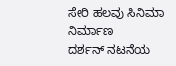ಸೇರಿ ಹಲವು ಸಿನಿಮಾ ನಿರ್ಮಾಣ
ದರ್ಶನ್ ನಟನೆಯ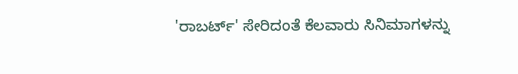'ರಾಬರ್ಟ್' ಸೇರಿದಂತೆ ಕೆಲವಾರು ಸಿನಿಮಾಗಳನ್ನು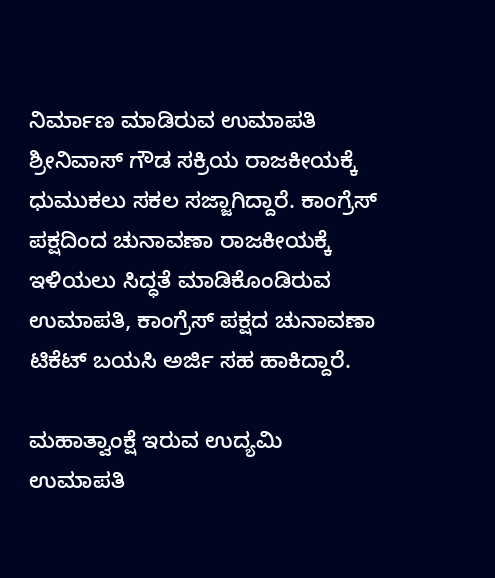ನಿರ್ಮಾಣ ಮಾಡಿರುವ ಉಮಾಪತಿ ಶ್ರೀನಿವಾಸ್ ಗೌಡ ಸಕ್ರಿಯ ರಾಜಕೀಯಕ್ಕೆ ಧುಮುಕಲು ಸಕಲ ಸಜ್ಜಾಗಿದ್ದಾರೆ. ಕಾಂಗ್ರೆಸ್ ಪಕ್ಷದಿಂದ ಚುನಾವಣಾ ರಾಜಕೀಯಕ್ಕೆ ಇಳಿಯಲು ಸಿದ್ಧತೆ ಮಾಡಿಕೊಂಡಿರುವ ಉಮಾಪತಿ, ಕಾಂಗ್ರೆಸ್ ಪಕ್ಷದ ಚುನಾವಣಾ ಟಿಕೆಟ್ ಬಯಸಿ ಅರ್ಜಿ ಸಹ ಹಾಕಿದ್ದಾರೆ.

ಮಹಾತ್ವಾಂಕ್ಷೆ ಇರುವ ಉದ್ಯಮಿ
ಉಮಾಪತಿ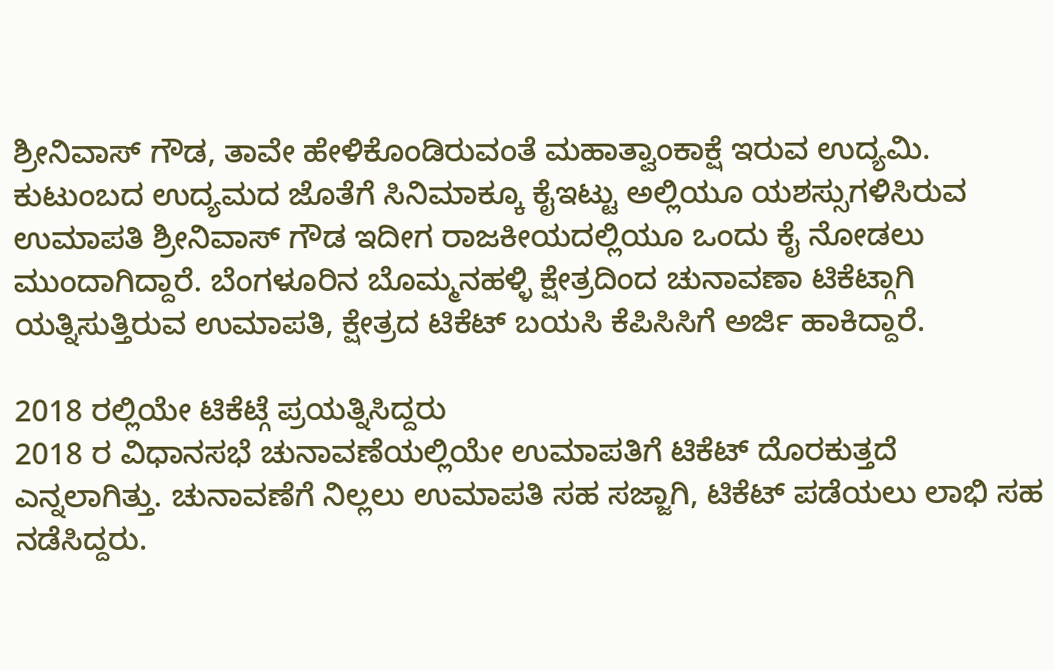ಶ್ರೀನಿವಾಸ್ ಗೌಡ, ತಾವೇ ಹೇಳಿಕೊಂಡಿರುವಂತೆ ಮಹಾತ್ವಾಂಕಾಕ್ಷೆ ಇರುವ ಉದ್ಯಮಿ. ಕುಟುಂಬದ ಉದ್ಯಮದ ಜೊತೆಗೆ ಸಿನಿಮಾಕ್ಕೂ ಕೈಇಟ್ಟು ಅಲ್ಲಿಯೂ ಯಶಸ್ಸುಗಳಿಸಿರುವ ಉಮಾಪತಿ ಶ್ರೀನಿವಾಸ್ ಗೌಡ ಇದೀಗ ರಾಜಕೀಯದಲ್ಲಿಯೂ ಒಂದು ಕೈ ನೋಡಲು ಮುಂದಾಗಿದ್ದಾರೆ. ಬೆಂಗಳೂರಿನ ಬೊಮ್ಮನಹಳ್ಳಿ ಕ್ಷೇತ್ರದಿಂದ ಚುನಾವಣಾ ಟಿಕೆಟ್ಗಾಗಿ ಯತ್ನಿಸುತ್ತಿರುವ ಉಮಾಪತಿ, ಕ್ಷೇತ್ರದ ಟಿಕೆಟ್ ಬಯಸಿ ಕೆಪಿಸಿಸಿಗೆ ಅರ್ಜಿ ಹಾಕಿದ್ದಾರೆ.

2018 ರಲ್ಲಿಯೇ ಟಿಕೆಟ್ಗೆ ಪ್ರಯತ್ನಿಸಿದ್ದರು
2018 ರ ವಿಧಾನಸಭೆ ಚುನಾವಣೆಯಲ್ಲಿಯೇ ಉಮಾಪತಿಗೆ ಟಿಕೆಟ್ ದೊರಕುತ್ತದೆ ಎನ್ನಲಾಗಿತ್ತು. ಚುನಾವಣೆಗೆ ನಿಲ್ಲಲು ಉಮಾಪತಿ ಸಹ ಸಜ್ಜಾಗಿ, ಟಿಕೆಟ್ ಪಡೆಯಲು ಲಾಭಿ ಸಹ ನಡೆಸಿದ್ದರು.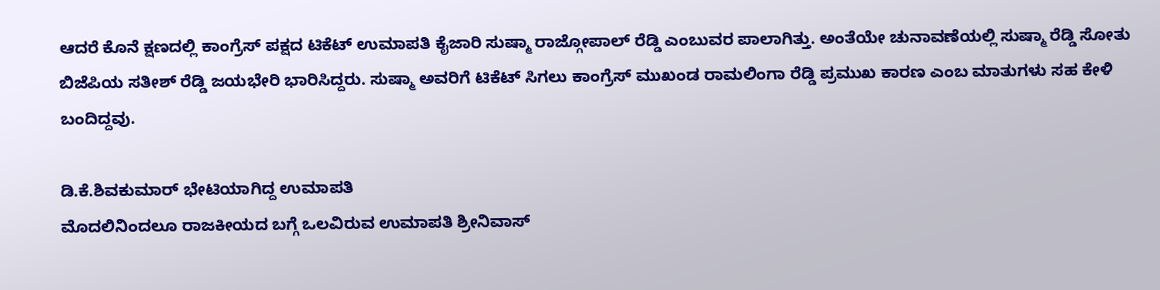ಆದರೆ ಕೊನೆ ಕ್ಷಣದಲ್ಲಿ ಕಾಂಗ್ರೆಸ್ ಪಕ್ಷದ ಟಿಕೆಟ್ ಉಮಾಪತಿ ಕೈಜಾರಿ ಸುಷ್ಮಾ ರಾಜ್ಗೋಪಾಲ್ ರೆಡ್ಡಿ ಎಂಬುವರ ಪಾಲಾಗಿತ್ತು. ಅಂತೆಯೇ ಚುನಾವಣೆಯಲ್ಲಿ ಸುಷ್ಮಾ ರೆಡ್ಡಿ ಸೋತು ಬಿಜೆಪಿಯ ಸತೀಶ್ ರೆಡ್ಡಿ ಜಯಭೇರಿ ಭಾರಿಸಿದ್ದರು. ಸುಷ್ಮಾ ಅವರಿಗೆ ಟಿಕೆಟ್ ಸಿಗಲು ಕಾಂಗ್ರೆಸ್ ಮುಖಂಡ ರಾಮಲಿಂಗಾ ರೆಡ್ಡಿ ಪ್ರಮುಖ ಕಾರಣ ಎಂಬ ಮಾತುಗಳು ಸಹ ಕೇಳಿ ಬಂದಿದ್ದವು.

ಡಿ.ಕೆ.ಶಿವಕುಮಾರ್ ಭೇಟಿಯಾಗಿದ್ದ ಉಮಾಪತಿ
ಮೊದಲಿನಿಂದಲೂ ರಾಜಕೀಯದ ಬಗ್ಗೆ ಒಲವಿರುವ ಉಮಾಪತಿ ಶ್ರೀನಿವಾಸ್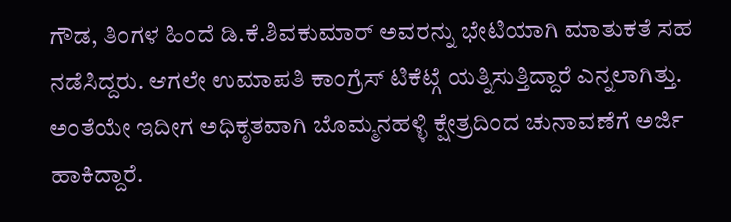ಗೌಡ, ತಿಂಗಳ ಹಿಂದೆ ಡಿ.ಕೆ.ಶಿವಕುಮಾರ್ ಅವರನ್ನು ಭೇಟಿಯಾಗಿ ಮಾತುಕತೆ ಸಹ ನಡೆಸಿದ್ದರು. ಆಗಲೇ ಉಮಾಪತಿ ಕಾಂಗ್ರೆಸ್ ಟಿಕೆಟ್ಗೆ ಯತ್ನಿಸುತ್ತಿದ್ದಾರೆ ಎನ್ನಲಾಗಿತ್ತು. ಅಂತೆಯೇ ಇದೀಗ ಅಧಿಕೃತವಾಗಿ ಬೊಮ್ಮನಹಳ್ಳಿ ಕ್ಷೇತ್ರದಿಂದ ಚುನಾವಣೆಗೆ ಅರ್ಜಿ ಹಾಕಿದ್ದಾರೆ.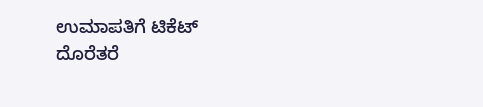ಉಮಾಪತಿಗೆ ಟಿಕೆಟ್ ದೊರೆತರೆ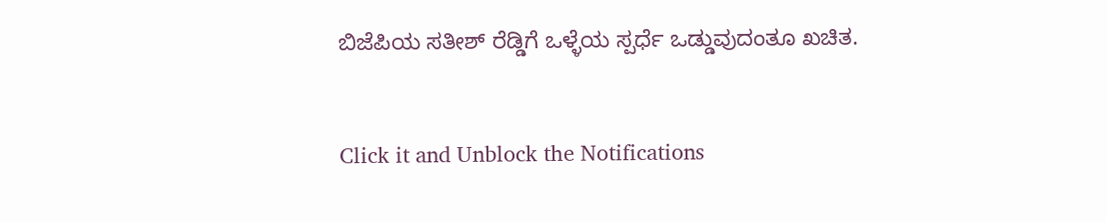ಬಿಜೆಪಿಯ ಸತೀಶ್ ರೆಡ್ಡಿಗೆ ಒಳ್ಳೆಯ ಸ್ಪರ್ಧೆ ಒಡ್ಡುವುದಂತೂ ಖಚಿತ.


Click it and Unblock the Notifications